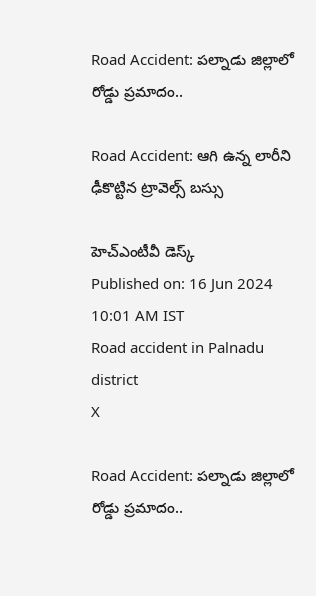Road Accident: పల్నాడు జిల్లాలో రోడ్డు ప్రమాదం..

Road Accident: ఆగి ఉన్న లారీని ఢీకొట్టిన ట్రావెల్స్ బస్సు

హెచ్ఎంటీవీ డెస్క్
Published on: 16 Jun 2024 10:01 AM IST
Road accident in Palnadu district
X

Road Accident: పల్నాడు జిల్లాలో రోడ్డు ప్రమాదం..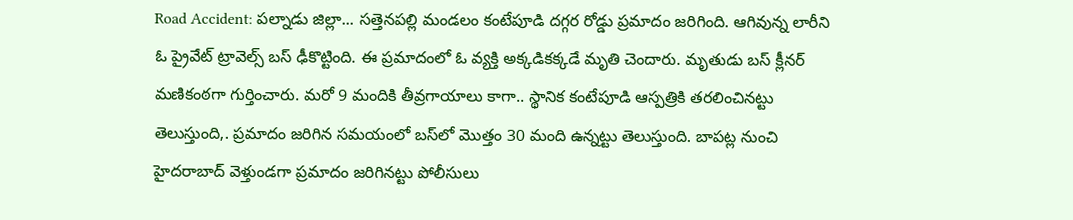Road Accident: పల్నాడు జిల్లా... సత్తెనపల్లి మండలం కంటేపూడి దగ్గర రోడ్డు ప్రమాదం జరిగింది. ఆగివున్న లారీని ఓ ప్రైవేట్ ట్రావెల్స్ బస్ ఢీకొట్టింది. ఈ ప్రమాదంలో ఓ వ్యక్తి అక్కడికక్కడే మృతి చెందారు. మృతుడు బస్ క్లీనర్ మణికంఠగా గుర్తించారు. మరో 9 మందికి తీవ్రగాయాలు కాగా.. స్థానిక కంటేపూడి ఆస్పత్రికి తరలించినట్టు తెలుస్తుంది,. ప్రమాదం జరిగిన సమయంలో బస్‌లో మొత్తం 30 మంది ఉన్నట్టు తెలుస్తుంది. బాపట్ల నుంచి హైదరాబాద్ వెళ్తుండగా ప్రమాదం జరిగినట్టు పోలీసులు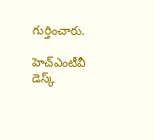గుర్తించారు.

హెచ్ఎంటీవీ డెస్క్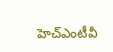హెచ్ఎంటీవీ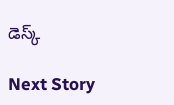డెస్క్

Next Story